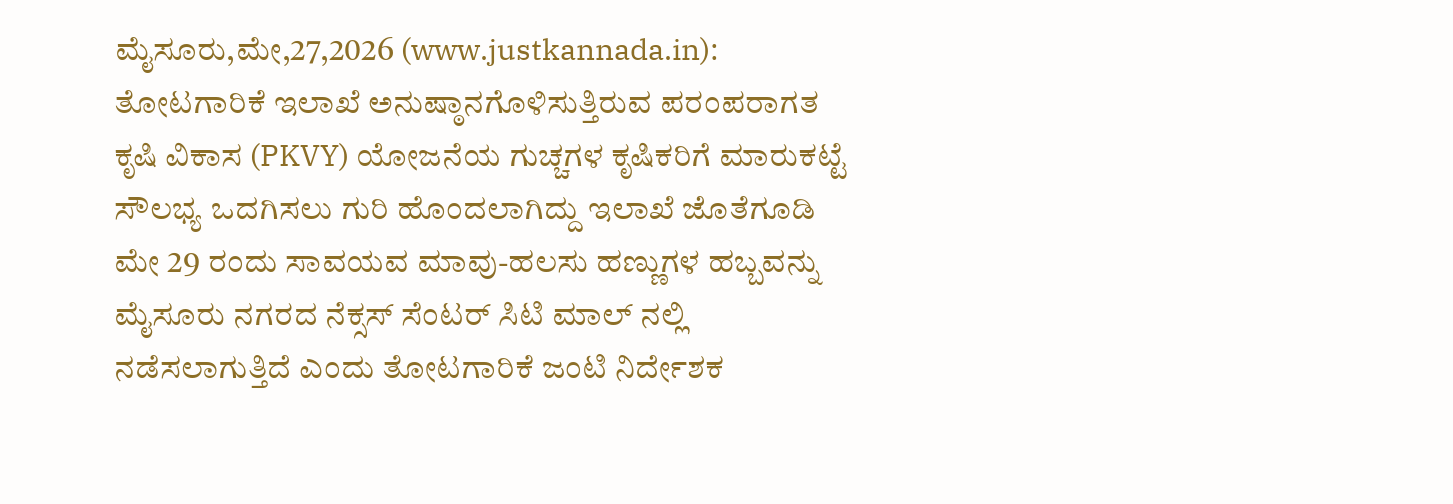ಮೈಸೂರು,ಮೇ,27,2026 (www.justkannada.in): ತೋಟಗಾರಿಕೆ ಇಲಾಖೆ ಅನುಷ್ಠಾನಗೊಳಿಸುತ್ತಿರುವ ಪರಂಪರಾಗತ ಕೃಷಿ ವಿಕಾಸ (PKVY) ಯೋಜನೆಯ ಗುಚ್ಚಗಳ ಕೃಷಿಕರಿಗೆ ಮಾರುಕಟ್ಟೆ ಸೌಲಭ್ಯ ಒದಗಿಸಲು ಗುರಿ ಹೊಂದಲಾಗಿದ್ದು ಇಲಾಖೆ ಜೊತೆಗೂಡಿ ಮೇ 29 ರಂದು ಸಾವಯವ ಮಾವು-ಹಲಸು ಹಣ್ಣುಗಳ ಹಬ್ಬವನ್ನು ಮೈಸೂರು ನಗರದ ನೆಕ್ಸಸ್ ಸೆಂಟರ್ ಸಿಟಿ ಮಾಲ್ ನಲ್ಲಿ ನಡೆಸಲಾಗುತ್ತಿದೆ ಎಂದು ತೋಟಗಾರಿಕೆ ಜಂಟಿ ನಿರ್ದೇಶಕ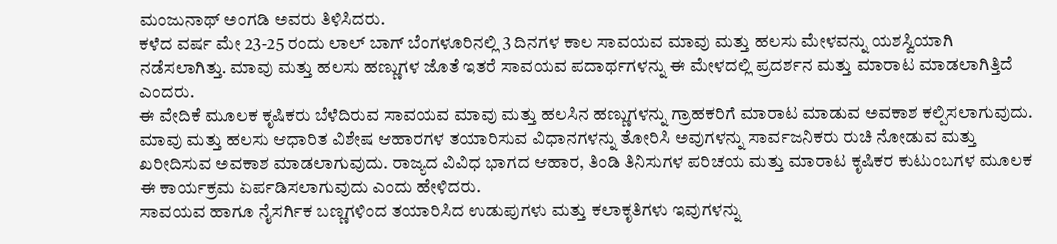ಮಂಜುನಾಥ್ ಅಂಗಡಿ ಅವರು ತಿಳಿಸಿದರು.
ಕಳೆದ ವರ್ಷ ಮೇ 23-25 ರಂದು ಲಾಲ್ ಬಾಗ್ ಬೆಂಗಳೂರಿನಲ್ಲಿ 3 ದಿನಗಳ ಕಾಲ ಸಾವಯವ ಮಾವು ಮತ್ತು ಹಲಸು ಮೇಳವನ್ನು ಯಶಸ್ವಿಯಾಗಿ ನಡೆಸಲಾಗಿತ್ತು. ಮಾವು ಮತ್ತು ಹಲಸು ಹಣ್ಣುಗಳ ಜೊತೆ ಇತರೆ ಸಾವಯವ ಪದಾರ್ಥಗಳನ್ನು ಈ ಮೇಳದಲ್ಲಿ ಪ್ರದರ್ಶನ ಮತ್ತು ಮಾರಾಟ ಮಾಡಲಾಗಿತ್ತಿದೆ ಎಂದರು.
ಈ ವೇದಿಕೆ ಮೂಲಕ ಕೃಷಿಕರು ಬೆಳೆದಿರುವ ಸಾವಯವ ಮಾವು ಮತ್ತು ಹಲಸಿನ ಹಣ್ಣುಗಳನ್ನು ಗ್ರಾಹಕರಿಗೆ ಮಾರಾಟ ಮಾಡುವ ಅವಕಾಶ ಕಲ್ಪಿಸಲಾಗುವುದು. ಮಾವು ಮತ್ತು ಹಲಸು ಆಧಾರಿತ ವಿಶೇಷ ಆಹಾರಗಳ ತಯಾರಿಸುವ ವಿಧಾನಗಳನ್ನು ತೋರಿಸಿ ಅವುಗಳನ್ನು ಸಾರ್ವಜನಿಕರು ರುಚಿ ನೋಡುವ ಮತ್ತು ಖರೀದಿಸುವ ಅವಕಾಶ ಮಾಡಲಾಗುವುದು. ರಾಜ್ಯದ ವಿವಿಧ ಭಾಗದ ಆಹಾರ, ತಿಂಡಿ ತಿನಿಸುಗಳ ಪರಿಚಯ ಮತ್ತು ಮಾರಾಟ ಕೃಷಿಕರ ಕುಟುಂಬಗಳ ಮೂಲಕ ಈ ಕಾರ್ಯಕ್ರಮ ಏರ್ಪಡಿಸಲಾಗುವುದು ಎಂದು ಹೇಳಿದರು.
ಸಾವಯವ ಹಾಗೂ ನೈಸರ್ಗಿಕ ಬಣ್ಣಗಳಿಂದ ತಯಾರಿಸಿದ ಉಡುಪುಗಳು ಮತ್ತು ಕಲಾಕೃತಿಗಳು ಇವುಗಳನ್ನು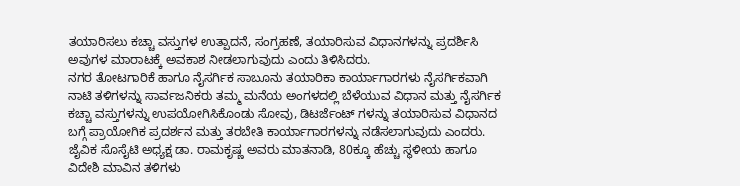ತಯಾರಿಸಲು ಕಚ್ಚಾ ವಸ್ತುಗಳ ಉತ್ಪಾದನೆ, ಸಂಗ್ರಹಣೆ, ತಯಾರಿಸುವ ವಿಧಾನಗಳನ್ನು ಪ್ರದರ್ಶಿಸಿ ಅವುಗಳ ಮಾರಾಟಕ್ಕೆ ಅವಕಾಶ ನೀಡಲಾಗುವುದು ಎಂದು ತಿಳಿಸಿದರು.
ನಗರ ತೋಟಗಾರಿಕೆ ಹಾಗೂ ನೈಸರ್ಗಿಕ ಸಾಬೂನು ತಯಾರಿಕಾ ಕಾರ್ಯಾಗಾರಗಳು ನೈಸರ್ಗಿಕವಾಗಿ ನಾಟಿ ತಳಿಗಳನ್ನು ಸಾರ್ವಜನಿಕರು ತಮ್ಮ ಮನೆಯ ಅಂಗಳದಲ್ಲಿ ಬೆಳೆಯುವ ವಿಧಾನ ಮತ್ತು ನೈಸರ್ಗಿಕ ಕಚ್ಚಾ ವಸ್ತುಗಳನ್ನು ಉಪಯೋಗಿಸಿಕೊಂಡು ಸೋವು, ಡಿಟರ್ಜೆಂಟ್ ಗಳನ್ನು ತಯಾರಿಸುವ ವಿಧಾನದ ಬಗ್ಗೆ ಪ್ರಾಯೋಗಿಕ ಪ್ರದರ್ಶನ ಮತ್ತು ತರಬೇತಿ ಕಾರ್ಯಾಗಾರಗಳನ್ನು ನಡೆಸಲಾಗುವುದು ಎಂದರು.
ಜೈವಿಕ ಸೊಸೈಟಿ ಅಧ್ಯಕ್ಷ ಡಾ. ರಾಮಕೃಷ್ಣ ಅವರು ಮಾತನಾಡಿ, 80ಕ್ಕೂ ಹೆಚ್ಚು ಸ್ಥಳೀಯ ಹಾಗೂ ವಿದೇಶಿ ಮಾವಿನ ತಳಿಗಳು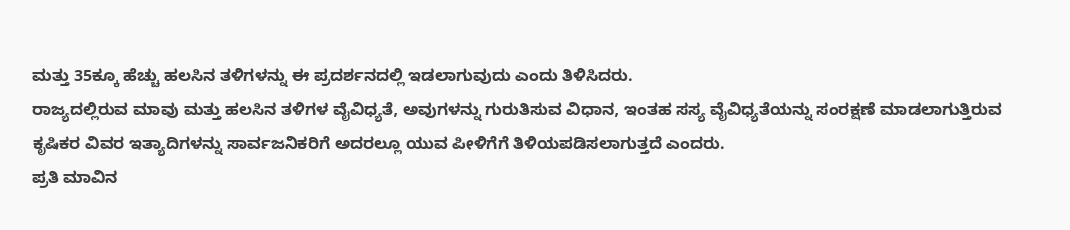ಮತ್ತು 35ಕ್ಕೂ ಹೆಚ್ಚು ಹಲಸಿನ ತಳಿಗಳನ್ನು ಈ ಪ್ರದರ್ಶನದಲ್ಲಿ ಇಡಲಾಗುವುದು ಎಂದು ತಿಳಿಸಿದರು.
ರಾಜ್ಯದಲ್ಲಿರುವ ಮಾವು ಮತ್ತು ಹಲಸಿನ ತಳಿಗಳ ವೈವಿಧ್ಯತೆ, ಅವುಗಳನ್ನು ಗುರುತಿಸುವ ವಿಧಾನ, ಇಂತಹ ಸಸ್ಯ ವೈವಿಧ್ಯತೆಯನ್ನು ಸಂರಕ್ಷಣೆ ಮಾಡಲಾಗುತ್ತಿರುವ ಕೃಷಿಕರ ವಿವರ ಇತ್ಯಾದಿಗಳನ್ನು ಸಾರ್ವಜನಿಕರಿಗೆ ಅದರಲ್ಲೂ ಯುವ ಪೀಳಿಗೆಗೆ ತಿಳಿಯಪಡಿಸಲಾಗುತ್ತದೆ ಎಂದರು.
ಪ್ರತಿ ಮಾವಿನ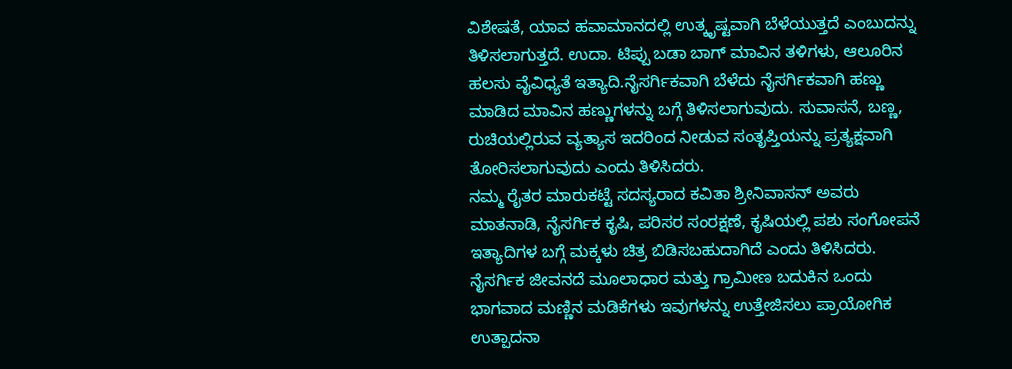ವಿಶೇಷತೆ, ಯಾವ ಹವಾಮಾನದಲ್ಲಿ ಉತ್ಕೃಷ್ಟವಾಗಿ ಬೆಳೆಯುತ್ತದೆ ಎಂಬುದನ್ನು ತಿಳಿಸಲಾಗುತ್ತದೆ. ಉದಾ. ಟಿಪ್ಪು ಬಡಾ ಬಾಗ್ ಮಾವಿನ ತಳಿಗಳು, ಆಲೂರಿನ ಹಲಸು ವೈವಿಧ್ಯತೆ ಇತ್ಯಾದಿ.ನೈಸರ್ಗಿಕವಾಗಿ ಬೆಳೆದು ನೈಸರ್ಗಿಕವಾಗಿ ಹಣ್ಣು ಮಾಡಿದ ಮಾವಿನ ಹಣ್ಣುಗಳನ್ನು ಬಗ್ಗೆ ತಿಳಿಸಲಾಗುವುದು. ಸುವಾಸನೆ, ಬಣ್ಣ, ರುಚಿಯಲ್ಲಿರುವ ವ್ಯತ್ಯಾಸ ಇದರಿಂದ ನೀಡುವ ಸಂತೃಪ್ತಿಯನ್ನು ಪ್ರತ್ಯಕ್ಷವಾಗಿ ತೋರಿಸಲಾಗುವುದು ಎಂದು ತಿಳಿಸಿದರು.
ನಮ್ಮ ರೈತರ ಮಾರುಕಟ್ಟೆ ಸದಸ್ಯರಾದ ಕವಿತಾ ಶ್ರೀನಿವಾಸನ್ ಅವರು ಮಾತನಾಡಿ, ನೈಸರ್ಗಿಕ ಕೃಷಿ, ಪರಿಸರ ಸಂರಕ್ಷಣೆ, ಕೃಷಿಯಲ್ಲಿ ಪಶು ಸಂಗೋಪನೆ ಇತ್ಯಾದಿಗಳ ಬಗ್ಗೆ ಮಕ್ಕಳು ಚಿತ್ರ ಬಿಡಿಸಬಹುದಾಗಿದೆ ಎಂದು ತಿಳಿಸಿದರು.
ನೈಸರ್ಗಿಕ ಜೀವನದೆ ಮೂಲಾಧಾರ ಮತ್ತು ಗ್ರಾಮೀಣ ಬದುಕಿನ ಒಂದು ಭಾಗವಾದ ಮಣ್ಣಿನ ಮಡಿಕೆಗಳು ಇವುಗಳನ್ನು ಉತ್ತೇಜಿಸಲು ಪ್ರಾಯೋಗಿಕ ಉತ್ಪಾದನಾ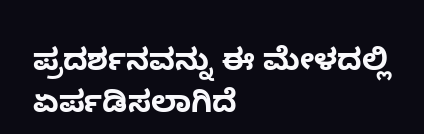ಪ್ರದರ್ಶನವನ್ನು ಈ ಮೇಳದಲ್ಲಿ ಏರ್ಪಡಿಸಲಾಗಿದೆ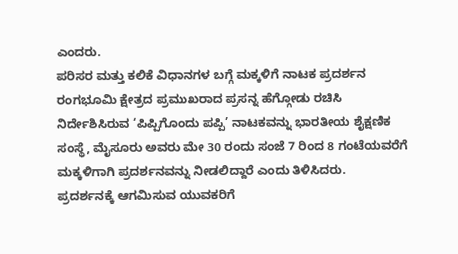ಎಂದರು.
ಪರಿಸರ ಮತ್ತು ಕಲಿಕೆ ವಿಧಾನಗಳ ಬಗ್ಗೆ ಮಕ್ಕಳಿಗೆ ನಾಟಕ ಪ್ರದರ್ಶನ ರಂಗಭೂಮಿ ಕ್ಷೇತ್ರದ ಪ್ರಮುಖರಾದ ಪ್ರಸನ್ನ ಹೆಗ್ಗೋಡು ರಚಿಸಿ ನಿರ್ದೇಶಿಸಿರುವ ‘ಪಿಪ್ಪಿಗೊಂದು ಪಪ್ಪಿ’ ನಾಟಕವನ್ನು ಭಾರತೀಯ ಶೈಕ್ಷಣಿಕ ಸಂಸ್ಥೆ, ಮೈಸೂರು ಅವರು ಮೇ 30 ರಂದು ಸಂಜೆ 7 ರಿಂದ 8 ಗಂಟೆಯವರೆಗೆ ಮಕ್ಕಳಿಗಾಗಿ ಪ್ರದರ್ಶನವನ್ನು ನೀಡಲಿದ್ದಾರೆ ಎಂದು ತಿಳಿಸಿದರು.
ಪ್ರದರ್ಶನಕ್ಕೆ ಆಗಮಿಸುವ ಯುವಕರಿಗೆ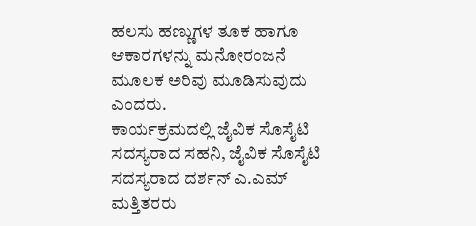ಹಲಸು ಹಣ್ಣುಗಳ ತೂಕ ಹಾಗೂ ಆಕಾರಗಳನ್ನು ಮನೋರಂಜನೆ ಮೂಲಕ ಅರಿವು ಮೂಡಿಸುವುದು ಎಂದರು.
ಕಾರ್ಯಕ್ರಮದಲ್ಲಿ ಜೈವಿಕ ಸೊಸೈಟಿ ಸದಸ್ಯರಾದ ಸಹನಿ, ಜೈವಿಕ ಸೊಸೈಟಿ ಸದಸ್ಯರಾದ ದರ್ಶನ್ ಎ.ಎಮ್ ಮತ್ತಿತರರು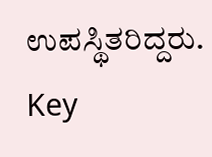ಉಪಸ್ಥಿತರಿದ್ದರು.
Key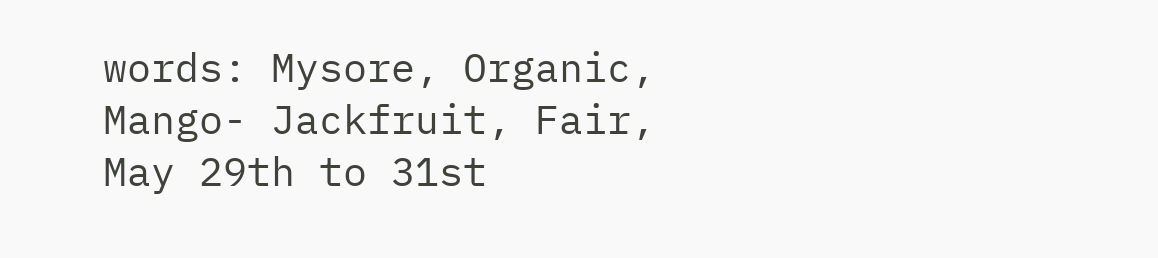words: Mysore, Organic, Mango- Jackfruit, Fair, May 29th to 31st